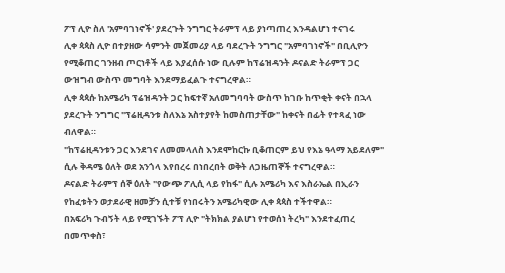ፖፕ ሊዮ ስለ 'አምባገነኖች' ያደረጉት ንግግር ትራምፕ ላይ ያነጣጠረ እንዳልሆነ ተናገሩ
ሊቀ ጳጳስ ሊዮ በተያዘው ሳምንት መጀመሪያ ላይ ባደረጉት ንግግር "አምባገነኖች" በቢሊዮን የሚቆጠር ገንዘብ ጦርነቶች ላይ እያፈሰሱ ነው ቢሉም ከፕሬዝዳንት ዶናልድ ትራምፕ ጋር ውዝግብ ውስጥ መግባት እንደማይፈልጉ ተናግረዋል።
ሊቀ ጳጳሱ ከአሜሪካ ፕሬዝዳንት ጋር ከፍተኛ አለመግባባት ውስጥ ከገቡ ከጥቂት ቀናት በኋላ ያደረጉት ንግግር "ፕሬዚዳንቱ ስለእኔ አስተያየት ከመስጠታቸው" ከቀናት በፊት የተጻፈ ነው ብለዋል።
"ከፕሬዚዳንቱን ጋር እንደገና ለመመላለስ እንደሞከርኩ ቢቆጠርም ይህ የእኔ ዓላማ አይደለም" ሲሉ ቅዳሜ ዕለት ወደ አንጎላ እየበረሩ በነበረበት ወቅት ለጋዜጠኞች ተናግረዋል።
ዶናልድ ትራምፕ ሰኞ ዕለት "የውጭ ፖሊሲ ላይ የከፋ" ሲሉ አሜሪካ እና እስራኤል በኢራን የከፈቱትን ወታደራዊ ዘመቻን ሲተቹ የነበሩትን አሜሪካዊው ሊቀ ጳጳስ ተችተዋል።
በአፍሪካ ጉብኝት ላይ የሚገኙት ፖፕ ሊዮ "ትክክል ያልሆነ የተወሰነ ትረካ" እንደተፈጠረ በመጥቀስ፣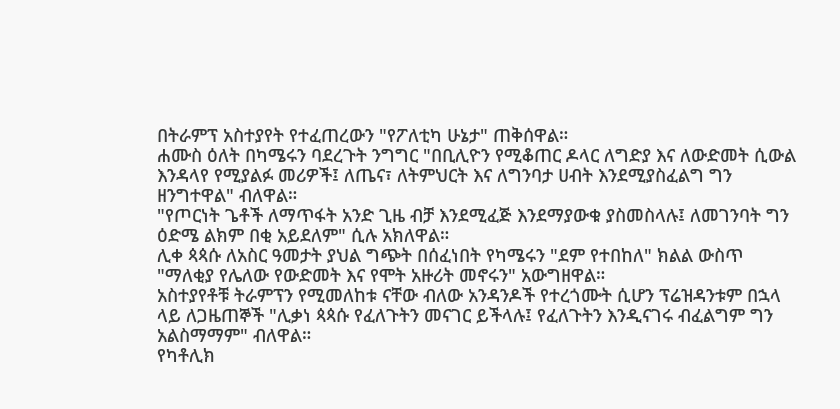በትራምፕ አስተያየት የተፈጠረውን "የፖለቲካ ሁኔታ" ጠቅሰዋል።
ሐሙስ ዕለት በካሜሩን ባደረጉት ንግግር "በቢሊዮን የሚቆጠር ዶላር ለግድያ እና ለውድመት ሲውል እንዳላየ የሚያልፉ መሪዎች፤ ለጤና፣ ለትምህርት እና ለግንባታ ሀብት እንደሚያስፈልግ ግን ዘንግተዋል" ብለዋል።
"የጦርነት ጌቶች ለማጥፋት አንድ ጊዜ ብቻ እንደሚፈጅ እንደማያውቁ ያስመስላሉ፤ ለመገንባት ግን ዕድሜ ልክም በቂ አይደለም" ሲሉ አክለዋል።
ሊቀ ጳጳሱ ለአስር ዓመታት ያህል ግጭት በሰፈነበት የካሜሩን "ደም የተበከለ" ክልል ውስጥ "ማለቂያ የሌለው የውድመት እና የሞት አዙሪት መኖሩን" አውግዘዋል።
አስተያየቶቹ ትራምፕን የሚመለከቱ ናቸው ብለው አንዳንዶች የተረጎሙት ሲሆን ፕሬዝዳንቱም በኋላ ላይ ለጋዜጠኞች "ሊቃነ ጳጳሱ የፈለጉትን መናገር ይችላሉ፤ የፈለጉትን እንዲናገሩ ብፈልግም ግን አልስማማም" ብለዋል።
የካቶሊክ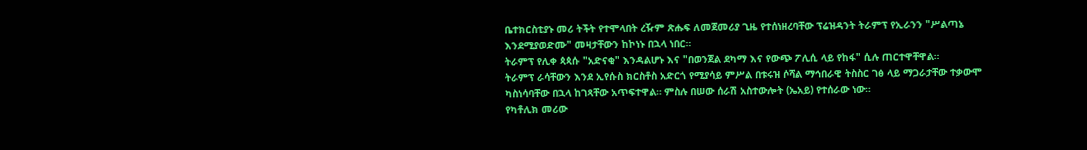ቤተክርስቲያኑ መሪ ትችት የተሞላበት ረዥም ጽሑፍ ለመጀመሪያ ጊዜ የተሰነዘረባቸው ፕሬዝዳንት ትራምፕ የኢራንን "ሥልጣኔ እንደሚያወድሙ" መዛታቸውን ከኮነኑ በኋላ ነበር።
ትራምፕ የሊቀ ጳጳሱ "አድናቂ" እንዳልሆኑ እና "በወንጀል ደካማ እና የውጭ ፖሊሲ ላይ የከፋ" ሲሉ ጠርተዋቸዋል።
ትራምፕ ራሳቸውን እንደ ኢየሱስ ክርስቶስ አድርጎ የሚያሳይ ምሥል በቱሩዝ ሶሻል ማኅበራዊ ትስስር ገፅ ላይ ማጋራታቸው ተቃውሞ ካስነሳባቸው በኋላ ከገጻቸው አጥፍተዋል። ምስሉ በሠው ሰራሽ አስተውሎት (ኤአይ) የተሰራው ነው።
የካቶሊክ መሪው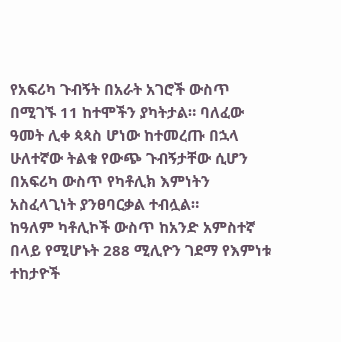የአፍሪካ ጉብኝት በአራት አገሮች ውስጥ በሚገኙ 11 ከተሞችን ያካትታል። ባለፈው ዓመት ሊቀ ጳጳስ ሆነው ከተመረጡ በኋላ ሁለተኛው ትልቁ የውጭ ጉብኝታቸው ሲሆን በአፍሪካ ውስጥ የካቶሊክ እምነትን አስፈላጊነት ያንፀባርቃል ተብሏል።
ከዓለም ካቶሊኮች ውስጥ ከአንድ አምስተኛ በላይ የሚሆኑት 288 ሚሊዮን ገደማ የእምነቱ ተከታዮች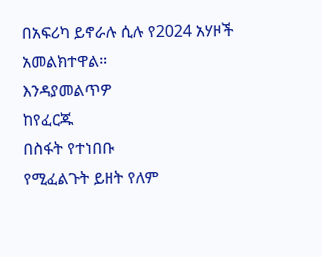በአፍሪካ ይኖራሉ ሲሉ የ2024 አሃዞች አመልክተዋል።
እንዳያመልጥዎ
ከየፈርጁ
በስፋት የተነበቡ
የሚፈልጉት ይዘት የለም